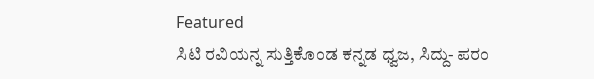Featured
ಸಿಟಿ ರವಿಯನ್ನ ಸುತ್ತಿಕೊಂಡ ಕನ್ನಡ ಧ್ವಜ, ಸಿದ್ದು- ಪರಂ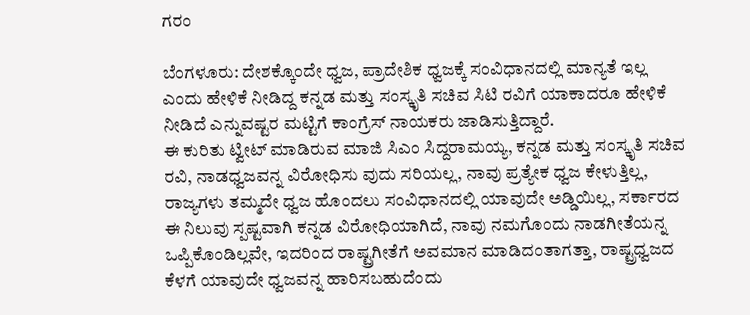ಗರಂ

ಬೆಂಗಳೂರು: ದೇಶಕ್ಕೊಂದೇ ಧ್ವಜ, ಪ್ರಾದೇಶಿಕ ಧ್ವಜಕ್ಕೆ ಸಂವಿಧಾನದಲ್ಲಿ ಮಾನ್ಯತೆ ಇಲ್ಲ ಎಂದು ಹೇಳಿಕೆ ನೀಡಿದ್ದ ಕನ್ನಡ ಮತ್ತು ಸಂಸ್ಕೃತಿ ಸಚಿವ ಸಿಟಿ ರವಿಗೆ ಯಾಕಾದರೂ ಹೇಳಿಕೆ ನೀಡಿದೆ ಎನ್ನುವಷ್ಟರ ಮಟ್ಟಿಗೆ ಕಾಂಗ್ರೆಸ್ ನಾಯಕರು ಜಾಡಿಸುತ್ತಿದ್ದಾರೆ.
ಈ ಕುರಿತು ಟ್ವೀಟ್ ಮಾಡಿರುವ ಮಾಜಿ ಸಿಎಂ ಸಿದ್ದರಾಮಯ್ಯ, ಕನ್ನಡ ಮತ್ತು ಸಂಸ್ಕೃತಿ ಸಚಿವ ರವಿ, ನಾಡಧ್ವಜವನ್ನ ವಿರೋಧಿಸು ವುದು ಸರಿಯಲ್ಲ, ನಾವು ಪ್ರತ್ಯೇಕ ಧ್ವಜ ಕೇಳುತ್ತಿಲ್ಲ, ರಾಜ್ಯಗಳು ತಮ್ಮದೇ ಧ್ವಜ ಹೊಂದಲು ಸಂವಿಧಾನದಲ್ಲಿ ಯಾವುದೇ ಅಡ್ಡಿಯಿಲ್ಲ, ಸರ್ಕಾರದ ಈ ನಿಲುವು ಸ್ಪಷ್ಟವಾಗಿ ಕನ್ನಡ ವಿರೋಧಿಯಾಗಿದೆ, ನಾವು ನಮಗೊಂದು ನಾಡಗೀತೆಯನ್ನ ಒಪ್ಪಿಕೊಂಡಿಲ್ಲವೇ, ಇದರಿಂದ ರಾಷ್ಟ್ರಗೀತೆಗೆ ಅವಮಾನ ಮಾಡಿದಂತಾಗತ್ತಾ, ರಾಷ್ಟ್ರಧ್ವಜದ ಕೆಳಗೆ ಯಾವುದೇ ಧ್ವಜವನ್ನ ಹಾರಿಸಬಹುದೆಂದು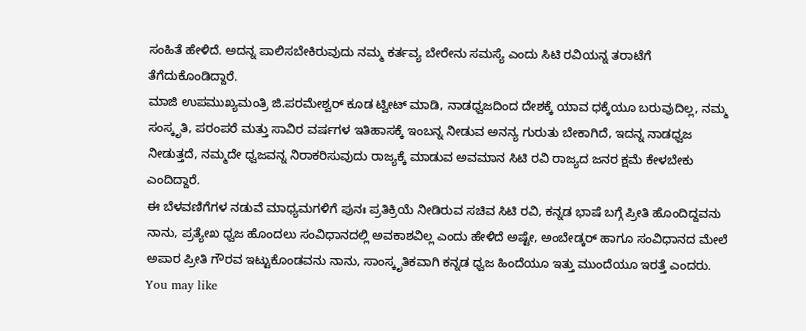ಸಂಹಿತೆ ಹೇಳಿದೆ. ಅದನ್ನ ಪಾಲಿಸಬೇಕಿರುವುದು ನಮ್ಮ ಕರ್ತವ್ಯ ಬೇರೇನು ಸಮಸ್ಯೆ ಎಂದು ಸಿಟಿ ರವಿಯನ್ನ ತರಾಟೆಗೆ ತೆಗೆದುಕೊಂಡಿದ್ದಾರೆ.
ಮಾಜಿ ಉಪಮುಖ್ಯಮಂತ್ರಿ ಜಿ.ಪರಮೇಶ್ವರ್ ಕೂಡ ಟ್ವೀಟ್ ಮಾಡಿ, ನಾಡಧ್ವಜದಿಂದ ದೇಶಕ್ಕೆ ಯಾವ ಧಕ್ಕೆಯೂ ಬರುವುದಿಲ್ಲ, ನಮ್ಮ ಸಂಸ್ಕೃತಿ, ಪರಂಪರೆ ಮತ್ತು ಸಾವಿರ ವರ್ಷಗಳ ಇತಿಹಾಸಕ್ಕೆ ಇಂಬನ್ನ ನೀಡುವ ಅನನ್ಯ ಗುರುತು ಬೇಕಾಗಿದೆ, ಇದನ್ನ ನಾಡಧ್ವಜ ನೀಡುತ್ತದೆ, ನಮ್ಮದೇ ಧ್ವಜವನ್ನ ನಿರಾಕರಿಸುವುದು ರಾಜ್ಯಕ್ಕೆ ಮಾಡುವ ಅವಮಾನ ಸಿಟಿ ರವಿ ರಾಜ್ಯದ ಜನರ ಕ್ಷಮೆ ಕೇಳಬೇಕು ಎಂದಿದ್ದಾರೆ.
ಈ ಬೆಳವಣಿಗೆಗಳ ನಡುವೆ ಮಾಧ್ಯಮಗಳಿಗೆ ಪುನಃ ಪ್ರತಿಕ್ರಿಯೆ ನೀಡಿರುವ ಸಚಿವ ಸಿಟಿ ರವಿ, ಕನ್ನಡ ಭಾಷೆ ಬಗ್ಗೆ ಪ್ರೀತಿ ಹೊಂದಿದ್ದವನು ನಾನು, ಪ್ರತ್ಯೇಖ ಧ್ವಜ ಹೊಂದಲು ಸಂವಿಧಾನದಲ್ಲಿ ಅವಕಾಶವಿಲ್ಲ ಎಂದು ಹೇಳಿದೆ ಅಷ್ಟೇ, ಅಂಬೇಡ್ಕರ್ ಹಾಗೂ ಸಂವಿಧಾನದ ಮೇಲೆ ಅಪಾರ ಪ್ರೀತಿ ಗೌರವ ಇಟ್ಟುಕೊಂಡವನು ನಾನು, ಸಾಂಸ್ಕೃತಿಕವಾಗಿ ಕನ್ನಡ ಧ್ವಜ ಹಿಂದೆಯೂ ಇತ್ತು ಮುಂದೆಯೂ ಇರತ್ತೆ ಎಂದರು.
You may like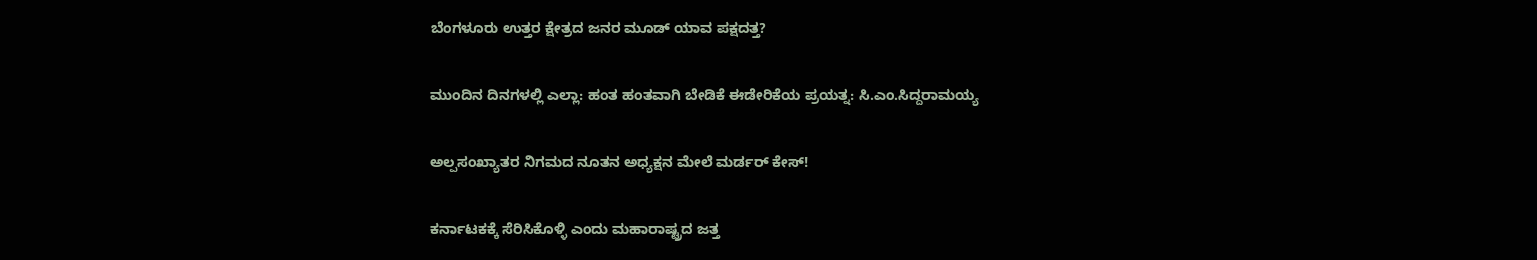ಬೆಂಗಳೂರು ಉತ್ತರ ಕ್ಷೇತ್ರದ ಜನರ ಮೂಡ್ ಯಾವ ಪಕ್ಷದತ್ತ?

ಮುಂದಿನ ದಿನಗಳಲ್ಲಿ ಎಲ್ಲಾ: ಹಂತ ಹಂತವಾಗಿ ಬೇಡಿಕೆ ಈಡೇರಿಕೆಯ ಪ್ರಯತ್ನ: ಸಿ.ಎಂ.ಸಿದ್ದರಾಮಯ್ಯ

ಅಲ್ಪಸಂಖ್ಯಾತರ ನಿಗಮದ ನೂತನ ಅಧ್ಯಕ್ಷನ ಮೇಲೆ ಮರ್ಡರ್ ಕೇಸ್!

ಕರ್ನಾಟಕಕ್ಕೆ ಸೆರಿಸಿಕೊಳ್ಳಿ ಎಂದು ಮಹಾರಾಷ್ಟ್ರದ ಜತ್ತ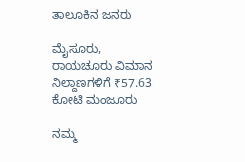ತಾಲೂಕಿನ ಜನರು

ಮೈಸೂರು, ರಾಯಚೂರು ವಿಮಾನ ನಿಲ್ದಾಣಗಳಿಗೆ ₹57.63 ಕೋಟಿ ಮಂಜೂರು

ನಮ್ಮ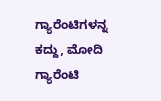ಗ್ಯಾರೆಂಟಿಗಳನ್ನ ಕದ್ದು, ಮೋದಿ ಗ್ಯಾರೆಂಟಿ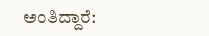ಅಂತಿದ್ದಾರೆ: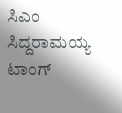ಸಿಎಂ ಸಿದ್ದರಾಮಯ್ಯ ಟಾಂಗ್